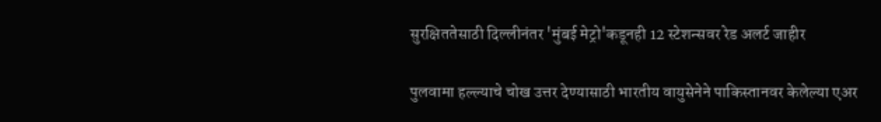सुरक्षिततेसाठी दिल्लीनंतर 'मुंबई मेट्रो'कडूनही 12 स्टेशन्सवर रेड अलर्ट जाहीर

पुलवामा हल्ल्याचे चोख उत्तर देण्यासाठी भारतीय वायुसेनेने पाकिस्तानवर केलेल्या एअर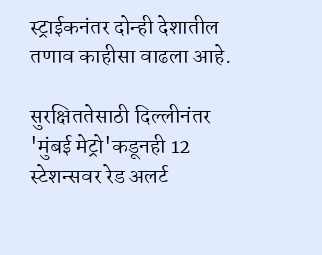स्ट्राईकनंतर दोन्ही देशातील तणाव काहीसा वाढला आहे.

सुरक्षिततेसाठी दिल्लीनंतर 'मुंबई मेट्रो'कडूनही 12 स्टेशन्सवर रेड अलर्ट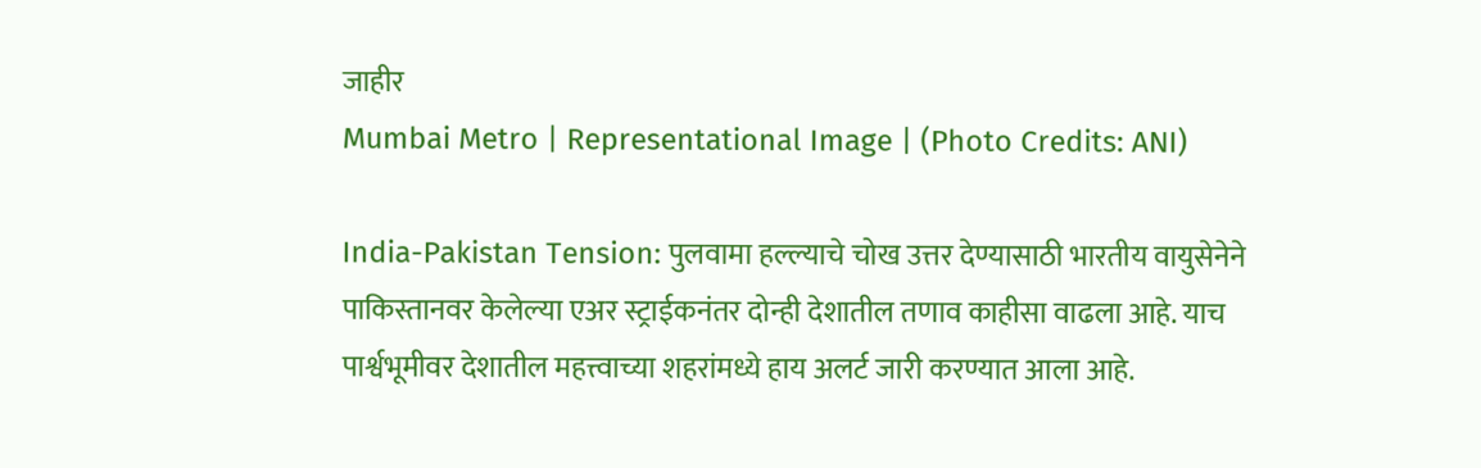जाहीर
Mumbai Metro | Representational Image | (Photo Credits: ANI)

India-Pakistan Tension: पुलवामा हल्ल्याचे चोख उत्तर देण्यासाठी भारतीय वायुसेनेने पाकिस्तानवर केलेल्या एअर स्ट्राईकनंतर दोन्ही देशातील तणाव काहीसा वाढला आहे. याच पार्श्वभूमीवर देशातील महत्त्वाच्या शहरांमध्ये हाय अलर्ट जारी करण्यात आला आहे.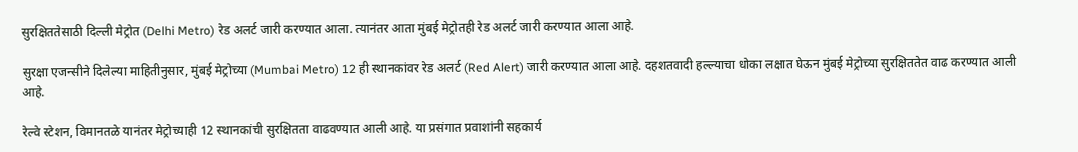सुरक्षिततेसाठी दिल्ली मेट्रोत (Delhi Metro) रेड अलर्ट जारी करण्यात आला. त्यानंतर आता मुंबई मेट्रोतही रेड अलर्ट जारी करण्यात आला आहे.

सुरक्षा एजन्सीने दिलेल्या माहितीनुसार, मुंबई मेट्रोच्या (Mumbai Metro) 12 ही स्थानकांवर रेड अलर्ट (Red Alert) जारी करण्यात आला आहे. दहशतवादी हल्ल्याचा धोका लक्षात घेऊन मुंबई मेट्रोच्या सुरक्षिततेत वाढ करण्यात आली आहे.

रेल्वे स्टेशन, विमानतळे यानंतर मेट्रोच्याही 12 स्थानकांची सुरक्षितता वाढवण्यात आली आहे. या प्रसंगात प्रवाशांनी सहकार्य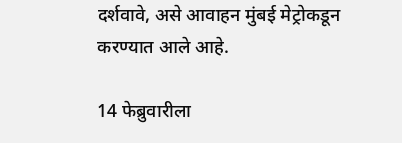दर्शवावे, असे आवाहन मुंबई मेट्रोकडून करण्यात आले आहे.

14 फेब्रुवारीला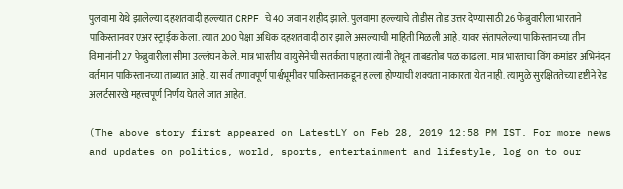पुलवामा येथे झालेल्या दहशतवादी हल्ल्यात CRPF चे 40 जवान शहीद झाले. पुलवामा हल्ल्याचे तोडीस तोड उत्तर देण्यासाठी 26 फेब्रुवारीला भारताने पाकिस्तानवर एअर स्ट्राईक केला. त्यात 200 पेक्षा अधिक दहशतवादी ठार झाले असल्याची माहिती मिळली आहे. यावर संतापलेल्या पाकिस्तानच्या तीन विमानांनी 27 फेब्रुवारीला सीमा उल्लंघन केले. मात्र भारतीय वायुसेनेची सतर्कता पाहता त्यांनी तेथून ताबडतोब पळ काढला. मात्र भारताचा विंग कमांडर अभिनंदन वर्तमान पाकिस्तानच्या ताब्यात आहे. या सर्व तणावपूर्ण पार्श्वभूमीवर पाकिस्तानकडून हल्ला होण्याची शक्यता नाकारता येत नाही. त्यामुळे सुरक्षिततेच्या दृष्टीने रेड अलर्टसारखे महत्त्वपूर्ण निर्णय घेतले जात आहेत.

(The above story first appeared on LatestLY on Feb 28, 2019 12:58 PM IST. For more news and updates on politics, world, sports, entertainment and lifestyle, log on to our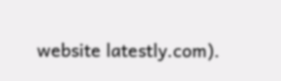website latestly.com).